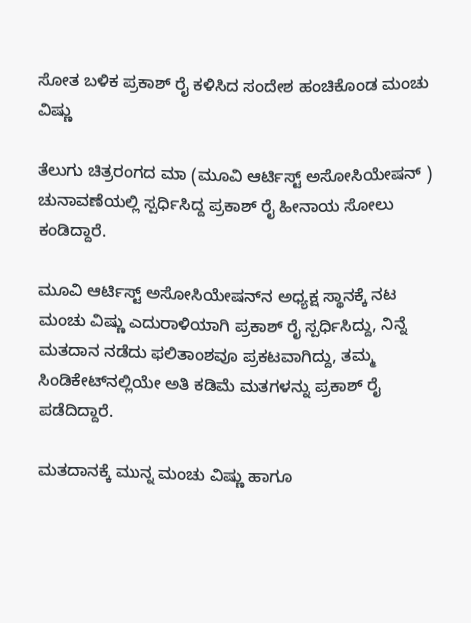ಸೋತ ಬಳಿಕ ಪ್ರಕಾಶ್ ರೈ ಕಳಿಸಿದ ಸಂದೇಶ ಹಂಚಿಕೊಂಡ ಮಂಚು ವಿಷ್ಣು

ತೆಲುಗು ಚಿತ್ರರಂಗದ ಮಾ (ಮೂವಿ ಆರ್ಟಿಸ್ಟ್ ಅಸೋಸಿಯೇಷನ್ ) ಚುನಾವಣೆಯಲ್ಲಿ ಸ್ಪರ್ಧಿಸಿದ್ದ ಪ್ರಕಾಶ್ ರೈ ಹೀನಾಯ ಸೋಲು ಕಂಡಿದ್ದಾರೆ.

ಮೂವಿ ಆರ್ಟಿಸ್ಟ್ ಅಸೋಸಿಯೇಷನ್‌ನ ಅಧ್ಯಕ್ಷ ಸ್ಥಾನಕ್ಕೆ ನಟ ಮಂಚು ವಿಷ್ಣು ಎದುರಾಳಿಯಾಗಿ ಪ್ರಕಾಶ್ ರೈ ಸ್ಪರ್ಧಿಸಿದ್ದು, ನಿನ್ನೆ ಮತದಾನ ನಡೆದು ಫಲಿತಾಂಶವೂ ಪ್ರಕಟವಾಗಿದ್ದು, ತಮ್ಮ ಸಿಂಡಿಕೇಟ್‌ನಲ್ಲಿಯೇ ಅತಿ ಕಡಿಮೆ ಮತಗಳನ್ನು ಪ್ರಕಾಶ್ ರೈ ಪಡೆದಿದ್ದಾರೆ.

ಮತದಾನಕ್ಕೆ ಮುನ್ನ ಮಂಚು ವಿಷ್ಣು ಹಾಗೂ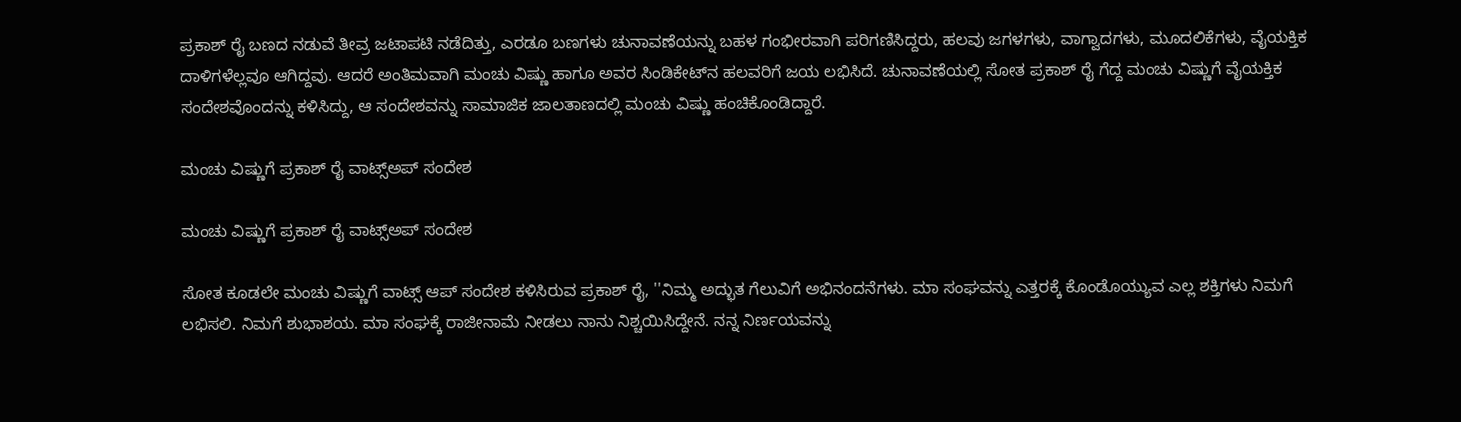ಪ್ರಕಾಶ್ ರೈ ಬಣದ ನಡುವೆ ತೀವ್ರ ಜಟಾಪಟಿ ನಡೆದಿತ್ತು, ಎರಡೂ ಬಣಗಳು ಚುನಾವಣೆಯನ್ನು ಬಹಳ ಗಂಭೀರವಾಗಿ ಪರಿಗಣಿಸಿದ್ದರು, ಹಲವು ಜಗಳಗಳು, ವಾಗ್ವಾದಗಳು, ಮೂದಲಿಕೆಗಳು, ವೈಯಕ್ತಿಕ ದಾಳಿಗಳೆಲ್ಲವೂ ಆಗಿದ್ದವು. ಆದರೆ ಅಂತಿಮವಾಗಿ ಮಂಚು ವಿಷ್ಣು ಹಾಗೂ ಅವರ ಸಿಂಡಿಕೇಟ್‌ನ ಹಲವರಿಗೆ ಜಯ ಲಭಿಸಿದೆ. ಚುನಾವಣೆಯಲ್ಲಿ ಸೋತ ಪ್ರಕಾಶ್ ರೈ ಗೆದ್ದ ಮಂಚು ವಿಷ್ಣುಗೆ ವೈಯಕ್ತಿಕ ಸಂದೇಶವೊಂದನ್ನು ಕಳಿಸಿದ್ದು, ಆ ಸಂದೇಶವನ್ನು ಸಾಮಾಜಿಕ ಜಾಲತಾಣದಲ್ಲಿ ಮಂಚು ವಿಷ್ಣು ಹಂಚಿಕೊಂಡಿದ್ದಾರೆ.

ಮಂಚು ವಿಷ್ಣುಗೆ ಪ್ರಕಾಶ್ ರೈ ವಾಟ್ಸ್‌ಅಪ್ ಸಂದೇಶ

ಮಂಚು ವಿಷ್ಣುಗೆ ಪ್ರಕಾಶ್ ರೈ ವಾಟ್ಸ್‌ಅಪ್ ಸಂದೇಶ

ಸೋತ ಕೂಡಲೇ ಮಂಚು ವಿಷ್ಣುಗೆ ವಾಟ್ಸ್‌ ಆಪ್‌ ಸಂದೇಶ ಕಳಿಸಿರುವ ಪ್ರಕಾಶ್ ರೈ, ''ನಿಮ್ಮ ಅದ್ಭುತ ಗೆಲುವಿಗೆ ಅಭಿನಂದನೆಗಳು. ಮಾ ಸಂಘವನ್ನು ಎತ್ತರಕ್ಕೆ ಕೊಂಡೊಯ್ಯುವ ಎಲ್ಲ ಶಕ್ತಿಗಳು ನಿಮಗೆ ಲಭಿಸಲಿ. ನಿಮಗೆ ಶುಭಾಶಯ. ಮಾ ಸಂಘಕ್ಕೆ ರಾಜೀನಾಮೆ ನೀಡಲು ನಾನು ನಿಶ್ಚಯಿಸಿದ್ದೇನೆ. ನನ್ನ ನಿರ್ಣಯವನ್ನು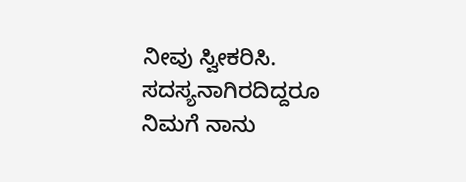ನೀವು ಸ್ವೀಕರಿಸಿ. ಸದಸ್ಯನಾಗಿರದಿದ್ದರೂ ನಿಮಗೆ ನಾನು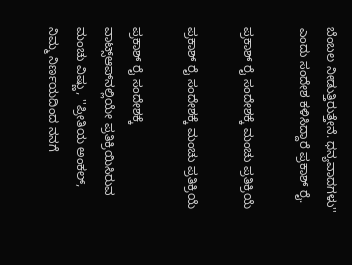ಬೆಂಬಲ ನೀಡುತ್ತಿರುತ್ತೇನೆ. ಧನ್ಯವಾದಗಳು'' ಎಂದು ಸಂದೇಶ ಕಳಿಸಿದ್ದಾರೆ ಪ್ರಕಾಶ್ ರೈ.

ಪ್ರಕಾಶ್ ರೈ ಸಂದೇಶಕ್ಕೆ ಮಂಚು ಪ್ರತಿಕ್ರಿಯೆ

ಪ್ರಕಾಶ್ ರೈ ಸಂದೇಶಕ್ಕೆ ಮಂಚು ಪ್ರತಿಕ್ರಿಯೆ

ಪ್ರಕಾಶ್ ರೈ ಸಂದೇಶಕ್ಕೆ ವಾಟ್ಸ್‌ಆಪ್‌ನಲ್ಲಿಯೇ ಪ್ರತಿಕ್ರಿಯಿಸಿರುವ ಮಂಚು ವಿಷ್ಣು, ''ಪ್ರೀತಿಯ ಅಂಕಲ್, ನಿಮ್ಮ ನಿರ್ಣಯದಿಂದ ನನಗೆ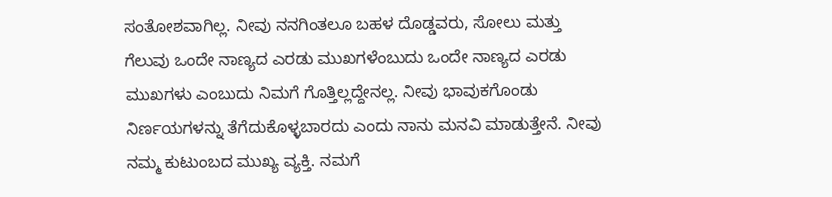ಸಂತೋಶವಾಗಿಲ್ಲ. ನೀವು ನನಗಿಂತಲೂ ಬಹಳ ದೊಡ್ಡವರು, ಸೋಲು ಮತ್ತು ಗೆಲುವು ಒಂದೇ ನಾಣ್ಯದ ಎರಡು ಮುಖಗಳೆಂಬುದು ಒಂದೇ ನಾಣ್ಯದ ಎರಡು ಮುಖಗಳು ಎಂಬುದು ನಿಮಗೆ ಗೊತ್ತಿಲ್ಲದ್ದೇನಲ್ಲ. ನೀವು ಭಾವುಕಗೊಂಡು ನಿರ್ಣಯಗಳನ್ನು ತೆಗೆದುಕೊಳ್ಳಬಾರದು ಎಂದು ನಾನು ಮನವಿ ಮಾಡುತ್ತೇನೆ. ನೀವು ನಮ್ಮ ಕುಟುಂಬದ ಮುಖ್ಯ ವ್ಯಕ್ತಿ. ನಮಗೆ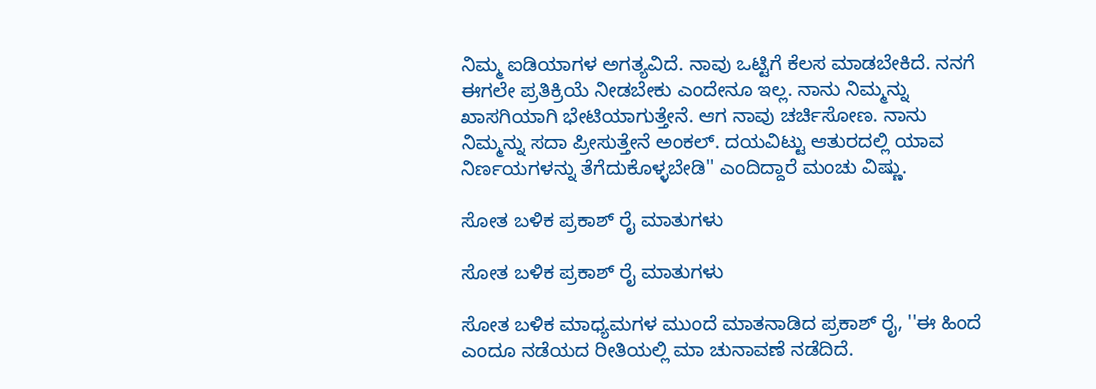ನಿಮ್ಮ ಐಡಿಯಾಗಳ ಅಗತ್ಯವಿದೆ. ನಾವು ಒಟ್ಟಿಗೆ ಕೆಲಸ ಮಾಡಬೇಕಿದೆ. ನನಗೆ ಈಗಲೇ ಪ್ರತಿಕ್ರಿಯೆ ನೀಡಬೇಕು ಎಂದೇನೂ ಇಲ್ಲ. ನಾನು ನಿಮ್ಮನ್ನು ಖಾಸಗಿಯಾಗಿ ಭೇಟಿಯಾಗುತ್ತೇನೆ. ಆಗ ನಾವು ಚರ್ಚಿಸೋಣ. ನಾನು ನಿಮ್ಮನ್ನು ಸದಾ ಪ್ರೀಸುತ್ತೇನೆ ಅಂಕಲ್. ದಯವಿಟ್ಟು ಆತುರದಲ್ಲಿ ಯಾವ ನಿರ್ಣಯಗಳನ್ನು ತೆಗೆದುಕೊಳ್ಳಬೇಡಿ'' ಎಂದಿದ್ದಾರೆ ಮಂಚು ವಿಷ್ಣು.

ಸೋತ ಬಳಿಕ ಪ್ರಕಾಶ್ ರೈ ಮಾತುಗಳು

ಸೋತ ಬಳಿಕ ಪ್ರಕಾಶ್ ರೈ ಮಾತುಗಳು

ಸೋತ ಬಳಿಕ ಮಾಧ್ಯಮಗಳ ಮುಂದೆ ಮಾತನಾಡಿದ ಪ್ರಕಾಶ್ ರೈ, ''ಈ ಹಿಂದೆ ಎಂದೂ ನಡೆಯದ ರೀತಿಯಲ್ಲಿ ಮಾ ಚುನಾವಣೆ ನಡೆದಿದೆ.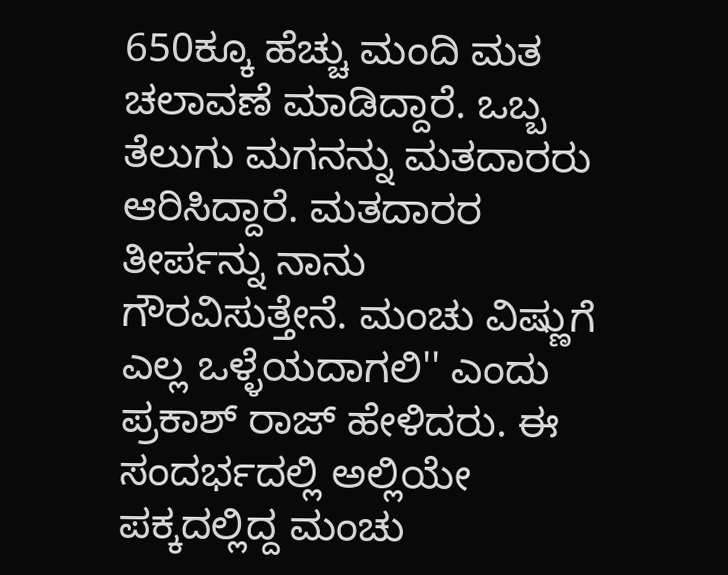650ಕ್ಕೂ ಹೆಚ್ಚು ಮಂದಿ ಮತ ಚಲಾವಣೆ ಮಾಡಿದ್ದಾರೆ. ಒಬ್ಬ ತೆಲುಗು ಮಗನನ್ನು ಮತದಾರರು ಆರಿಸಿದ್ದಾರೆ. ಮತದಾರರ ತೀರ್ಪನ್ನು ನಾನು ಗೌರವಿಸುತ್ತೇನೆ. ಮಂಚು ವಿಷ್ಣುಗೆ ಎಲ್ಲ ಒಳ್ಳೆಯದಾಗಲಿ'' ಎಂದು ಪ್ರಕಾಶ್ ರಾಜ್ ಹೇಳಿದರು. ಈ ಸಂದರ್ಭದಲ್ಲಿ ಅಲ್ಲಿಯೇ ಪಕ್ಕದಲ್ಲಿದ್ದ ಮಂಚು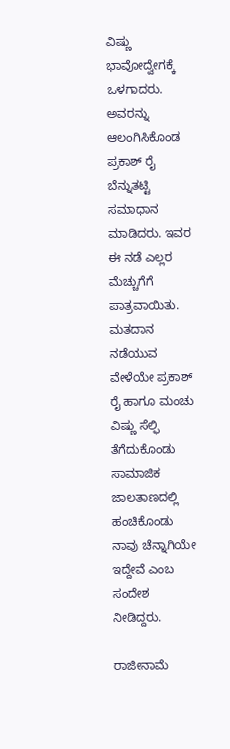ವಿಷ್ಣು ಭಾವೋದ್ವೇಗಕ್ಕೆ ಒಳಗಾದರು. ಅವರನ್ನು ಆಲಂಗಿಸಿಕೊಂಡ ಪ್ರಕಾಶ್ ರೈ ಬೆನ್ನುತಟ್ಟಿ ಸಮಾಧಾನ ಮಾಡಿದರು. ಇವರ ಈ ನಡೆ ಎಲ್ಲರ ಮೆಚ್ಚುಗೆಗೆ ಪಾತ್ರವಾಯಿತು. ಮತದಾನ ನಡೆಯುವ ವೇಳೆಯೇ ಪ್ರಕಾಶ್ ರೈ ಹಾಗೂ ಮಂಚು ವಿಷ್ಣು ಸೆಲ್ಫಿ ತೆಗೆದುಕೊಂಡು ಸಾಮಾಜಿಕ ಜಾಲತಾಣದಲ್ಲಿ ಹಂಚಿಕೊಂಡು ನಾವು ಚೆನ್ನಾಗಿಯೇ ಇದ್ದೇವೆ ಎಂಬ ಸಂದೇಶ ನೀಡಿದ್ದರು.

ರಾಜೀನಾಮೆ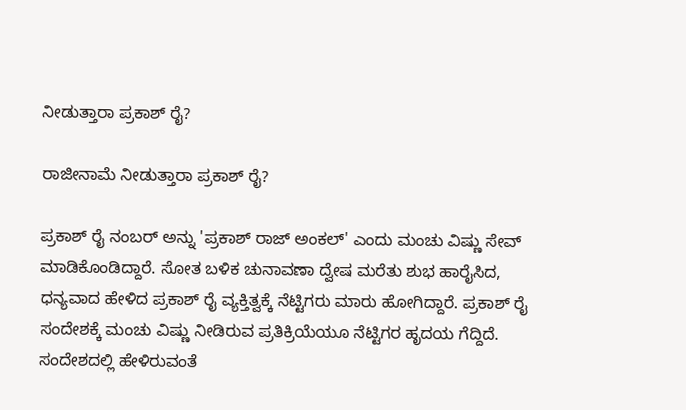ನೀಡುತ್ತಾರಾ ಪ್ರಕಾಶ್ ರೈ?

ರಾಜೀನಾಮೆ ನೀಡುತ್ತಾರಾ ಪ್ರಕಾಶ್ ರೈ?

ಪ್ರಕಾಶ್ ರೈ ನಂಬರ್ ಅನ್ನು 'ಪ್ರಕಾಶ್ ರಾಜ್ ಅಂಕಲ್' ಎಂದು ಮಂಚು ವಿಷ್ಣು ಸೇವ್ ಮಾಡಿಕೊಂಡಿದ್ದಾರೆ. ಸೋತ ಬಳಿಕ ಚುನಾವಣಾ ದ್ವೇಷ ಮರೆತು ಶುಭ ಹಾರೈಸಿದ, ಧನ್ಯವಾದ ಹೇಳಿದ ಪ್ರಕಾಶ್ ರೈ ವ್ಯಕ್ತಿತ್ವಕ್ಕೆ ನೆಟ್ಟಿಗರು ಮಾರು ಹೋಗಿದ್ದಾರೆ. ಪ್ರಕಾಶ್ ರೈ ಸಂದೇಶಕ್ಕೆ ಮಂಚು ವಿಷ್ಣು ನೀಡಿರುವ ಪ್ರತಿಕ್ರಿಯೆಯೂ ನೆಟ್ಟಿಗರ ಹೃದಯ ಗೆದ್ದಿದೆ. ಸಂದೇಶದಲ್ಲಿ ಹೇಳಿರುವಂತೆ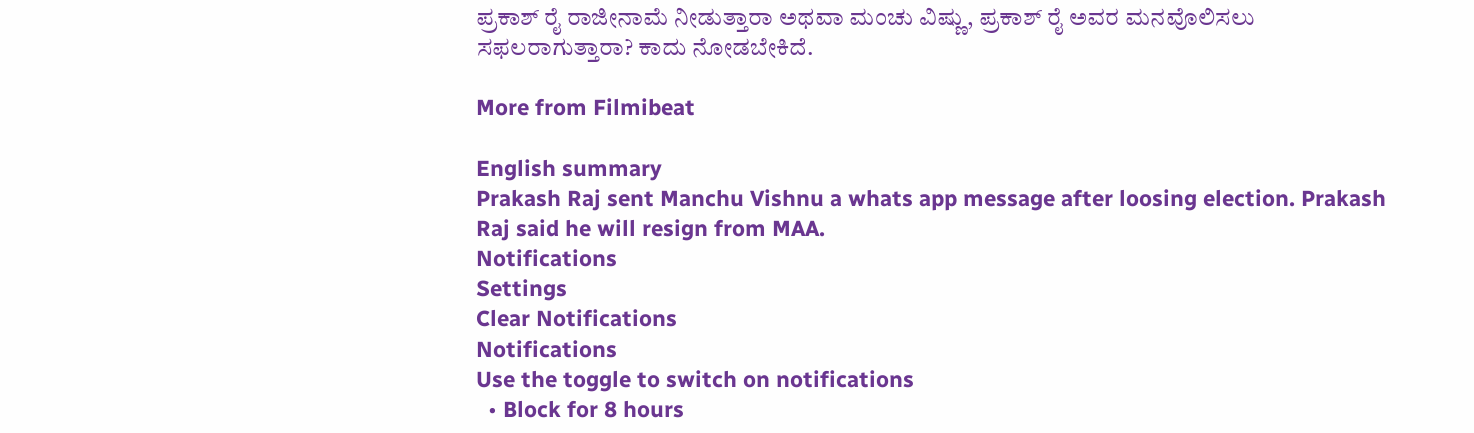ಪ್ರಕಾಶ್ ರೈ ರಾಜೀನಾಮೆ ನೀಡುತ್ತಾರಾ ಅಥವಾ ಮಂಚು ವಿಷ್ಣು, ಪ್ರಕಾಶ್ ರೈ ಅವರ ಮನವೊಲಿಸಲು ಸಫಲರಾಗುತ್ತಾರಾ? ಕಾದು ನೋಡಬೇಕಿದೆ.

More from Filmibeat

English summary
Prakash Raj sent Manchu Vishnu a whats app message after loosing election. Prakash Raj said he will resign from MAA.
Notifications
Settings
Clear Notifications
Notifications
Use the toggle to switch on notifications
  • Block for 8 hours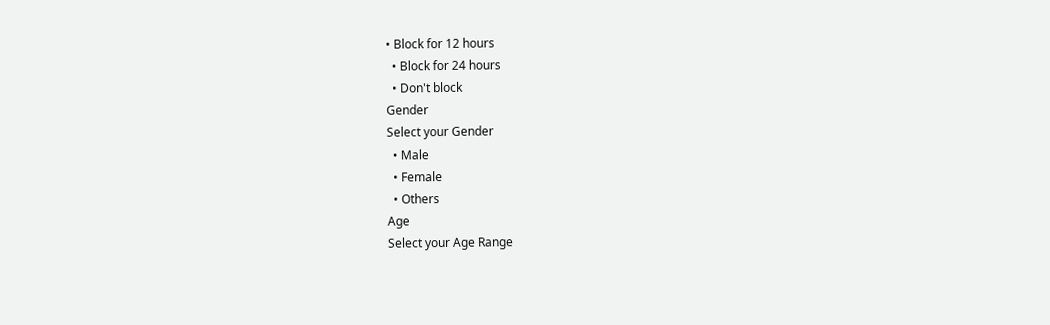• Block for 12 hours
  • Block for 24 hours
  • Don't block
Gender
Select your Gender
  • Male
  • Female
  • Others
Age
Select your Age Range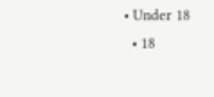• Under 18
  • 18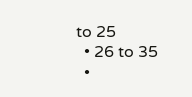to 25
  • 26 to 35
  •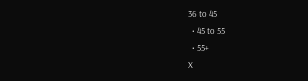36 to 45
  • 45 to 55
  • 55+
X